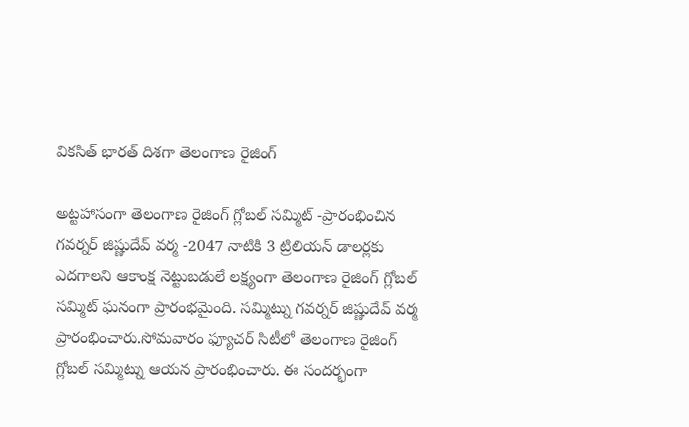వికసిత్ భారత్ దిశగా తెలంగాణ రైజింగ్

అట్టహాసంగా తెలంగాణ రైజింగ్ గ్లోబల్ సమ్మిట్ -ప్రారంభించిన గవర్నర్ జిష్ణుదేవ్ వర్మ -2047 నాటికి 3 ట్రిలియన్ డాలర్లకు ఎదగాలని ఆకాంక్ష నెట్టుబడులే లక్ష్యంగా తెలంగాణ రైజింగ్ గ్లోబల్ సమ్మిట్ ఘనంగా ప్రారంభమైంది. సమ్మిట్ను గవర్నర్ జిష్ణుదేవ్ వర్మ ప్రారంభించారు.సోమవారం ఫ్యూచర్ సిటీలో తెలంగాణ రైజింగ్ గ్లోబల్ సమ్మిట్ను ఆయన ప్రారంభించారు. ఈ సందర్భంగా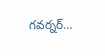గవర్నర్…